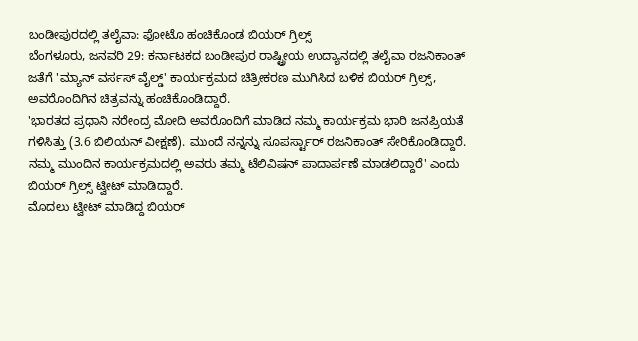ಬಂಡೀಪುರದಲ್ಲಿ ತಲೈವಾ: ಫೋಟೊ ಹಂಚಿಕೊಂಡ ಬಿಯರ್ ಗ್ರಿಲ್ಸ್
ಬೆಂಗಳೂರು, ಜನವರಿ 29: ಕರ್ನಾಟಕದ ಬಂಡೀಪುರ ರಾಷ್ಟ್ರೀಯ ಉದ್ಯಾನದಲ್ಲಿ ತಲೈವಾ ರಜನಿಕಾಂತ್ ಜತೆಗೆ 'ಮ್ಯಾನ್ ವರ್ಸಸ್ ವೈಲ್ಡ್' ಕಾರ್ಯಕ್ರಮದ ಚಿತ್ರೀಕರಣ ಮುಗಿಸಿದ ಬಳಿಕ ಬಿಯರ್ ಗ್ರಿಲ್ಸ್, ಅವರೊಂದಿಗಿನ ಚಿತ್ರವನ್ನು ಹಂಚಿಕೊಂಡಿದ್ದಾರೆ.
'ಭಾರತದ ಪ್ರಧಾನಿ ನರೇಂದ್ರ ಮೋದಿ ಅವರೊಂದಿಗೆ ಮಾಡಿದ ನಮ್ಮ ಕಾರ್ಯಕ್ರಮ ಭಾರಿ ಜನಪ್ರಿಯತೆ ಗಳಿಸಿತ್ತು (3.6 ಬಿಲಿಯನ್ ವೀಕ್ಷಣೆ). ಮುಂದೆ ನನ್ನನ್ನು ಸೂಪರ್ಸ್ಟಾರ್ ರಜನಿಕಾಂತ್ ಸೇರಿಕೊಂಡಿದ್ದಾರೆ. ನಮ್ಮ ಮುಂದಿನ ಕಾರ್ಯಕ್ರಮದಲ್ಲಿ ಅವರು ತಮ್ಮ ಟೆಲಿವಿಷನ್ ಪಾದಾರ್ಪಣೆ ಮಾಡಲಿದ್ದಾರೆ' ಎಂದು ಬಿಯರ್ ಗ್ರಿಲ್ಸ್ ಟ್ವೀಟ್ ಮಾಡಿದ್ದಾರೆ.
ಮೊದಲು ಟ್ವೀಟ್ ಮಾಡಿದ್ದ ಬಿಯರ್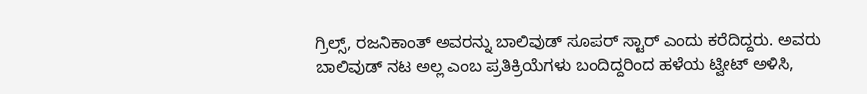ಗ್ರಿಲ್ಸ್, ರಜನಿಕಾಂತ್ ಅವರನ್ನು ಬಾಲಿವುಡ್ ಸೂಪರ್ ಸ್ಟಾರ್ ಎಂದು ಕರೆದಿದ್ದರು. ಅವರು ಬಾಲಿವುಡ್ ನಟ ಅಲ್ಲ ಎಂಬ ಪ್ರತಿಕ್ರಿಯೆಗಳು ಬಂದಿದ್ದರಿಂದ ಹಳೆಯ ಟ್ವೀಟ್ ಅಳಿಸಿ,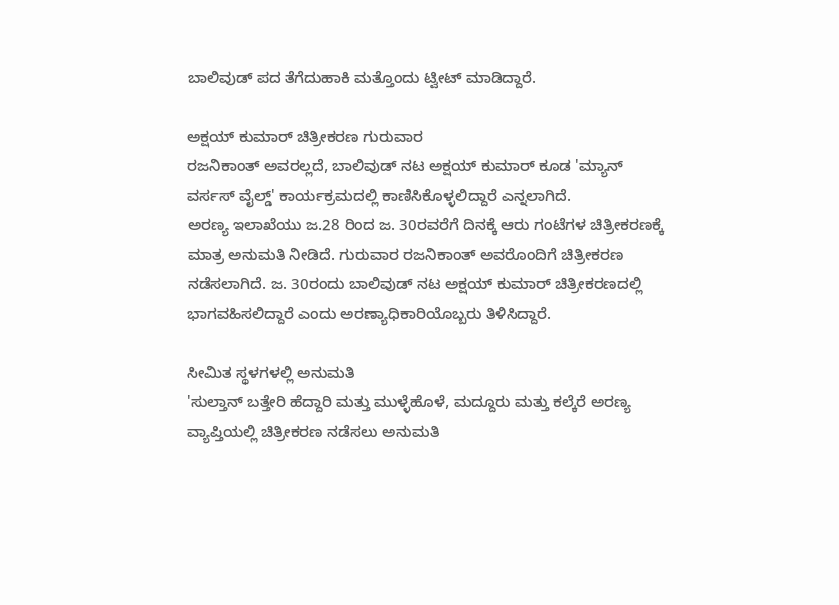ಬಾಲಿವುಡ್ ಪದ ತೆಗೆದುಹಾಕಿ ಮತ್ತೊಂದು ಟ್ವೀಟ್ ಮಾಡಿದ್ದಾರೆ.

ಅಕ್ಷಯ್ ಕುಮಾರ್ ಚಿತ್ರೀಕರಣ ಗುರುವಾರ
ರಜನಿಕಾಂತ್ ಅವರಲ್ಲದೆ, ಬಾಲಿವುಡ್ ನಟ ಅಕ್ಷಯ್ ಕುಮಾರ್ ಕೂಡ 'ಮ್ಯಾನ್ ವರ್ಸಸ್ ವೈಲ್ಡ್' ಕಾರ್ಯಕ್ರಮದಲ್ಲಿ ಕಾಣಿಸಿಕೊಳ್ಳಲಿದ್ದಾರೆ ಎನ್ನಲಾಗಿದೆ.
ಅರಣ್ಯ ಇಲಾಖೆಯು ಜ.28 ರಿಂದ ಜ. 30ರವರೆಗೆ ದಿನಕ್ಕೆ ಆರು ಗಂಟೆಗಳ ಚಿತ್ರೀಕರಣಕ್ಕೆ ಮಾತ್ರ ಅನುಮತಿ ನೀಡಿದೆ. ಗುರುವಾರ ರಜನಿಕಾಂತ್ ಅವರೊಂದಿಗೆ ಚಿತ್ರೀಕರಣ ನಡೆಸಲಾಗಿದೆ. ಜ. 30ರಂದು ಬಾಲಿವುಡ್ ನಟ ಅಕ್ಷಯ್ ಕುಮಾರ್ ಚಿತ್ರೀಕರಣದಲ್ಲಿ ಭಾಗವಹಿಸಲಿದ್ದಾರೆ ಎಂದು ಅರಣ್ಯಾಧಿಕಾರಿಯೊಬ್ಬರು ತಿಳಿಸಿದ್ದಾರೆ.

ಸೀಮಿತ ಸ್ಥಳಗಳಲ್ಲಿ ಅನುಮತಿ
'ಸುಲ್ತಾನ್ ಬತ್ತೇರಿ ಹೆದ್ದಾರಿ ಮತ್ತು ಮುಳ್ಳೆಹೊಳೆ, ಮದ್ದೂರು ಮತ್ತು ಕಲ್ಕೆರೆ ಅರಣ್ಯ ವ್ಯಾಪ್ತಿಯಲ್ಲಿ ಚಿತ್ರೀಕರಣ ನಡೆಸಲು ಅನುಮತಿ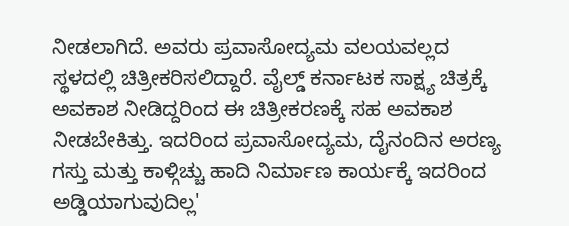ನೀಡಲಾಗಿದೆ. ಅವರು ಪ್ರವಾಸೋದ್ಯಮ ವಲಯವಲ್ಲದ ಸ್ಥಳದಲ್ಲಿ ಚಿತ್ರೀಕರಿಸಲಿದ್ದಾರೆ. ವೈಲ್ಡ್ ಕರ್ನಾಟಕ ಸಾಕ್ಷ್ಯ ಚಿತ್ರಕ್ಕೆ ಅವಕಾಶ ನೀಡಿದ್ದರಿಂದ ಈ ಚಿತ್ರೀಕರಣಕ್ಕೆ ಸಹ ಅವಕಾಶ ನೀಡಬೇಕಿತ್ತು. ಇದರಿಂದ ಪ್ರವಾಸೋದ್ಯಮ, ದೈನಂದಿನ ಅರಣ್ಯ ಗಸ್ತು ಮತ್ತು ಕಾಳ್ಗಿಚ್ಚು ಹಾದಿ ನಿರ್ಮಾಣ ಕಾರ್ಯಕ್ಕೆ ಇದರಿಂದ ಅಡ್ಡಿಯಾಗುವುದಿಲ್ಲ'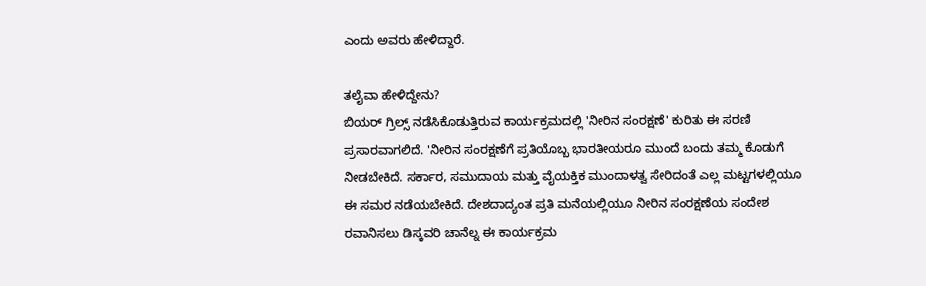ಎಂದು ಅವರು ಹೇಳಿದ್ದಾರೆ.

ತಲೈವಾ ಹೇಳಿದ್ದೇನು?
ಬಿಯರ್ ಗ್ರಿಲ್ಸ್ ನಡೆಸಿಕೊಡುತ್ತಿರುವ ಕಾರ್ಯಕ್ರಮದಲ್ಲಿ 'ನೀರಿನ ಸಂರಕ್ಷಣೆ' ಕುರಿತು ಈ ಸರಣಿ ಪ್ರಸಾರವಾಗಲಿದೆ. 'ನೀರಿನ ಸಂರಕ್ಷಣೆಗೆ ಪ್ರತಿಯೊಬ್ಬ ಭಾರತೀಯರೂ ಮುಂದೆ ಬಂದು ತಮ್ಮ ಕೊಡುಗೆ ನೀಡಬೇಕಿದೆ. ಸರ್ಕಾರ, ಸಮುದಾಯ ಮತ್ತು ವೈಯಕ್ತಿಕ ಮುಂದಾಳತ್ವ ಸೇರಿದಂತೆ ಎಲ್ಲ ಮಟ್ಟಗಳಲ್ಲಿಯೂ ಈ ಸಮರ ನಡೆಯಬೇಕಿದೆ. ದೇಶದಾದ್ಯಂತ ಪ್ರತಿ ಮನೆಯಲ್ಲಿಯೂ ನೀರಿನ ಸಂರಕ್ಷಣೆಯ ಸಂದೇಶ ರವಾನಿಸಲು ಡಿಸ್ಕವರಿ ಚಾನೆಲ್ನ ಈ ಕಾರ್ಯಕ್ರಮ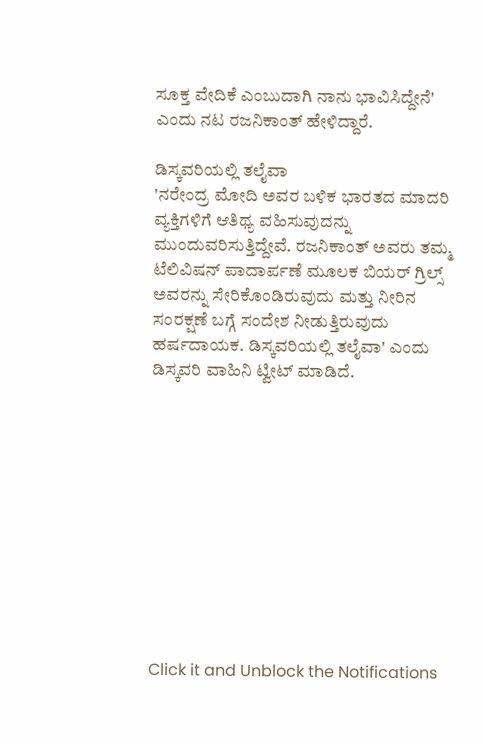ಸೂಕ್ತ ವೇದಿಕೆ ಎಂಬುದಾಗಿ ನಾನು ಭಾವಿಸಿದ್ದೇನೆ' ಎಂದು ನಟ ರಜನಿಕಾಂತ್ ಹೇಳಿದ್ದಾರೆ.

ಡಿಸ್ಕವರಿಯಲ್ಲಿ ತಲೈವಾ
'ನರೇಂದ್ರ ಮೋದಿ ಅವರ ಬಳಿಕ ಭಾರತದ ಮಾದರಿ ವ್ಯಕ್ತಿಗಳಿಗೆ ಆತಿಥ್ಯ ವಹಿಸುವುದನ್ನು ಮುಂದುವರಿಸುತ್ತಿದ್ದೇವೆ. ರಜನಿಕಾಂತ್ ಅವರು ತಮ್ಮ ಟೆಲಿವಿಷನ್ ಪಾದಾರ್ಪಣೆ ಮೂಲಕ ಬಿಯರ್ ಗ್ರಿಲ್ಸ್ ಅವರನ್ನು ಸೇರಿಕೊಂಡಿರುವುದು ಮತ್ತು ನೀರಿನ ಸಂರಕ್ಷಣೆ ಬಗ್ಗೆ ಸಂದೇಶ ನೀಡುತ್ತಿರುವುದು ಹರ್ಷದಾಯಕ. ಡಿಸ್ಕವರಿಯಲ್ಲಿ ತಲೈವಾ' ಎಂದು ಡಿಸ್ಕವರಿ ವಾಹಿನಿ ಟ್ವೀಟ್ ಮಾಡಿದೆ.











Click it and Unblock the Notifications